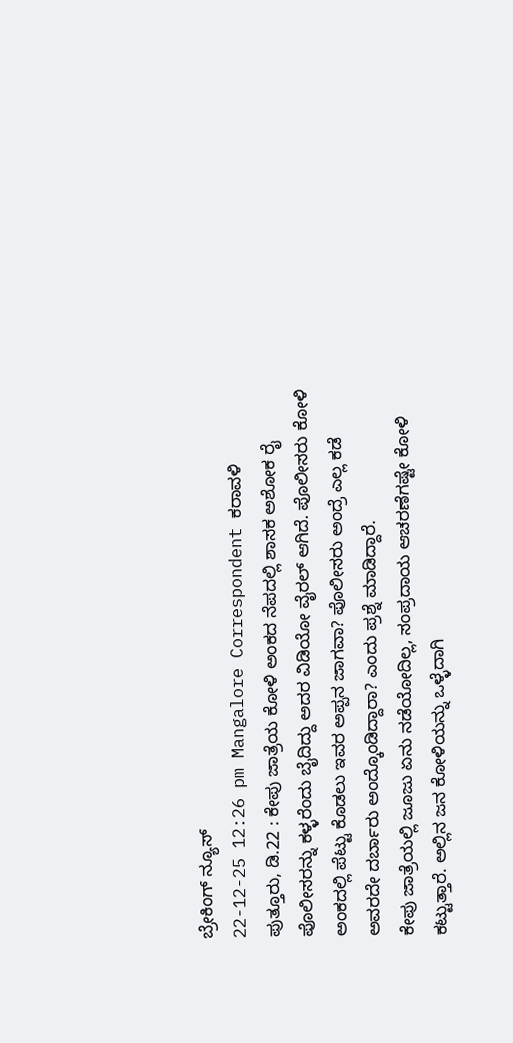ಬ್ರೇಕಿಂಗ್ ನ್ಯೂಸ್
22-12-25 12:26 pm Mangalore Correspondent ಕರಾವಳಿ
ಪುತ್ತೂರು, ಡಿ.22 : ಕೇಪು ಜಾತ್ರೆಯ ಕೋಳಿ ಅಂಕದ ನೆಪದಲ್ಲಿ ಶಾಸಕ ಅಶೋಕ ರೈ ಪೊಲೀಸರನ್ನು ಕಳ್ಳರೆಂದು ಬೈದಿದ್ದು ಅದರ ವಿಡಿಯೋ ವೈರಲ್ ಆಗಿದೆ. ಪೊಲೀಸರು ಕೋಳಿ ಅಂಕದಲ್ಲಿ ಪೆಟ್ಟು ಕೊಡಲು ಇವರ ಅಪ್ಪನ ಜಾಗವಾ? ಪೊಲೀಸರು ಅಂದ್ರೆ ಎಲ್ಲ ಕಡೆ ಅವರದೇ ದರ್ಬಾರು ಅಂದ್ಕೊಂಡಿದ್ದಾರಾ? ಎಂದು ಪ್ರಶ್ನೆ ಮಾಡಿದ್ದಾರೆ.
ಕೇಪು ಜಾತ್ರೆಯಲ್ಲಿ ಜೂಜು ಏನು ನಡೆಯೋದಿಲ್ಲ, ಸಂಪ್ರದಾಯ ಆಚರಣೆಗಷ್ಟೇ ಕೋಳಿ ಕಟ್ಟುತ್ತಾರೆ. ಅಲ್ಲಿನ ಜನ ಕೋಳಿಯನ್ನು ಒಳ್ಳೆದಾಗಿ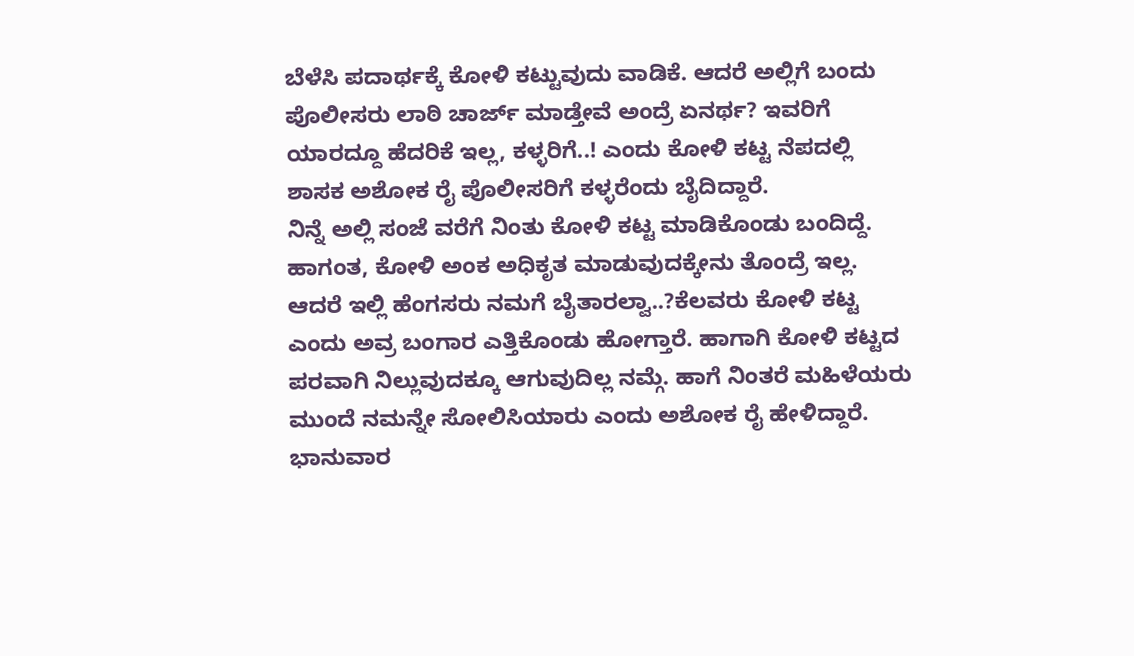ಬೆಳೆಸಿ ಪದಾರ್ಥಕ್ಕೆ ಕೋಳಿ ಕಟ್ಟುವುದು ವಾಡಿಕೆ. ಆದರೆ ಅಲ್ಲಿಗೆ ಬಂದು ಪೊಲೀಸರು ಲಾಠಿ ಚಾರ್ಜ್ ಮಾಡ್ತೇವೆ ಅಂದ್ರೆ ಏನರ್ಥ? ಇವರಿಗೆ ಯಾರದ್ದೂ ಹೆದರಿಕೆ ಇಲ್ಲ, ಕಳ್ಳರಿಗೆ..! ಎಂದು ಕೋಳಿ ಕಟ್ಟ ನೆಪದಲ್ಲಿ ಶಾಸಕ ಅಶೋಕ ರೈ ಪೊಲೀಸರಿಗೆ ಕಳ್ಳರೆಂದು ಬೈದಿದ್ದಾರೆ.
ನಿನ್ನೆ ಅಲ್ಲಿ ಸಂಜೆ ವರೆಗೆ ನಿಂತು ಕೋಳಿ ಕಟ್ಟ ಮಾಡಿಕೊಂಡು ಬಂದಿದ್ದೆ. ಹಾಗಂತ, ಕೋಳಿ ಅಂಕ ಅಧಿಕೃತ ಮಾಡುವುದಕ್ಕೇನು ತೊಂದ್ರೆ ಇಲ್ಲ. ಆದರೆ ಇಲ್ಲಿ ಹೆಂಗಸರು ನಮಗೆ ಬೈತಾರಲ್ವಾ..?ಕೆಲವರು ಕೋಳಿ ಕಟ್ಟ ಎಂದು ಅವ್ರ ಬಂಗಾರ ಎತ್ತಿಕೊಂಡು ಹೋಗ್ತಾರೆ. ಹಾಗಾಗಿ ಕೋಳಿ ಕಟ್ಟದ ಪರವಾಗಿ ನಿಲ್ಲುವುದಕ್ಕೂ ಆಗುವುದಿಲ್ಲ ನಮ್ಗೆ. ಹಾಗೆ ನಿಂತರೆ ಮಹಿಳೆಯರು ಮುಂದೆ ನಮನ್ನೇ ಸೋಲಿಸಿಯಾರು ಎಂದು ಅಶೋಕ ರೈ ಹೇಳಿದ್ದಾರೆ. ಭಾನುವಾರ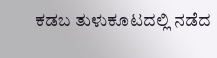ಕಡಬ ತುಳುಕೂಟದಲ್ಲಿ ನಡೆದ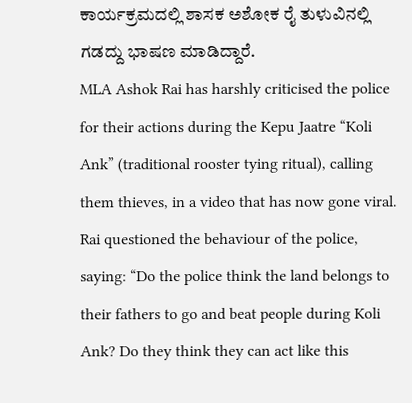ಕಾರ್ಯಕ್ರಮದಲ್ಲಿ ಶಾಸಕ ಅಶೋಕ ರೈ ತುಳುವಿನಲ್ಲಿ ಗಡದ್ದು ಭಾಷಣ ಮಾಡಿದ್ದಾರೆ.
MLA Ashok Rai has harshly criticised the police for their actions during the Kepu Jaatre “Koli Ank” (traditional rooster tying ritual), calling them thieves, in a video that has now gone viral. Rai questioned the behaviour of the police, saying: “Do the police think the land belongs to their fathers to go and beat people during Koli Ank? Do they think they can act like this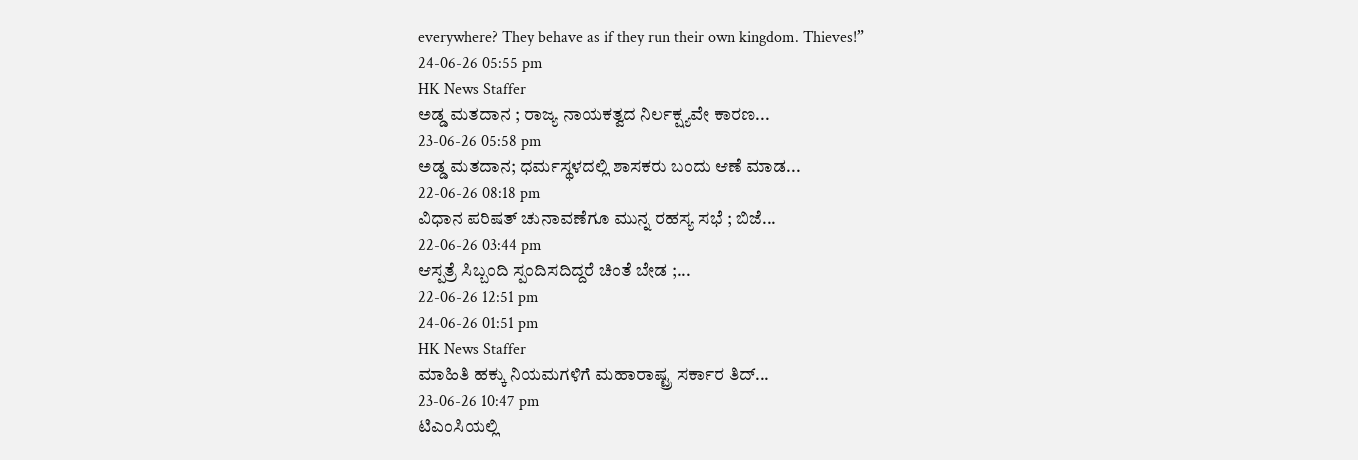everywhere? They behave as if they run their own kingdom. Thieves!”
24-06-26 05:55 pm
HK News Staffer
ಅಡ್ಡ ಮತದಾನ ; ರಾಜ್ಯ ನಾಯಕತ್ವದ ನಿರ್ಲಕ್ಷ್ಯವೇ ಕಾರಣ...
23-06-26 05:58 pm
ಅಡ್ಡ ಮತದಾನ; ಧರ್ಮಸ್ಥಳದಲ್ಲಿ ಶಾಸಕರು ಬಂದು ಆಣೆ ಮಾಡ...
22-06-26 08:18 pm
ವಿಧಾನ ಪರಿಷತ್ ಚುನಾವಣೆಗೂ ಮುನ್ನ ರಹಸ್ಯ ಸಭೆ ; ಬಿಜೆ...
22-06-26 03:44 pm
ಆಸ್ಪತ್ರೆ ಸಿಬ್ಬಂದಿ ಸ್ಪಂದಿಸದಿದ್ದರೆ ಚಿಂತೆ ಬೇಡ ;...
22-06-26 12:51 pm
24-06-26 01:51 pm
HK News Staffer
ಮಾಹಿತಿ ಹಕ್ಕು ನಿಯಮಗಳಿಗೆ ಮಹಾರಾಷ್ಟ್ರ ಸರ್ಕಾರ ತಿದ್...
23-06-26 10:47 pm
ಟಿಎಂಸಿಯಲ್ಲಿ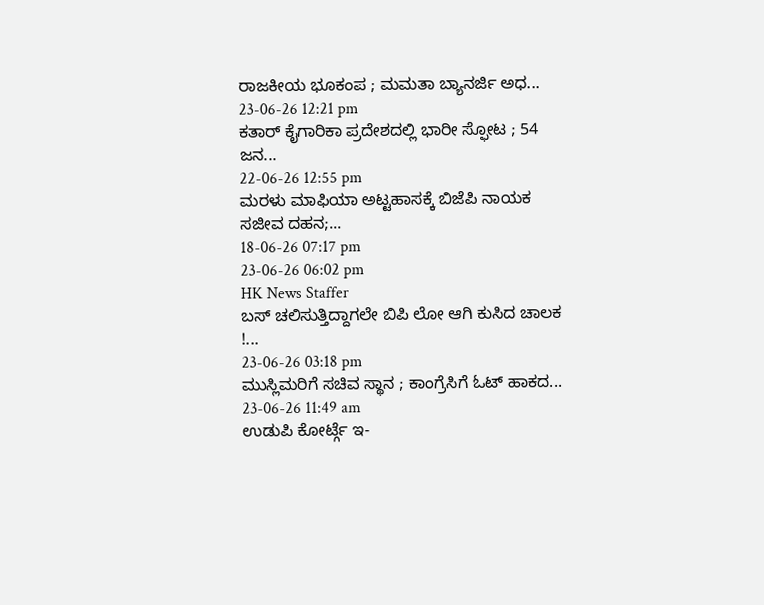ರಾಜಕೀಯ ಭೂಕಂಪ ; ಮಮತಾ ಬ್ಯಾನರ್ಜಿ ಅಧ...
23-06-26 12:21 pm
ಕತಾರ್ ಕೈಗಾರಿಕಾ ಪ್ರದೇಶದಲ್ಲಿ ಭಾರೀ ಸ್ಫೋಟ ; 54 ಜನ...
22-06-26 12:55 pm
ಮರಳು ಮಾಫಿಯಾ ಅಟ್ಟಹಾಸಕ್ಕೆ ಬಿಜೆಪಿ ನಾಯಕ ಸಜೀವ ದಹನ;...
18-06-26 07:17 pm
23-06-26 06:02 pm
HK News Staffer
ಬಸ್ ಚಲಿಸುತ್ತಿದ್ದಾಗಲೇ ಬಿಪಿ ಲೋ ಆಗಿ ಕುಸಿದ ಚಾಲಕ !...
23-06-26 03:18 pm
ಮುಸ್ಲಿಮರಿಗೆ ಸಚಿವ ಸ್ಥಾನ ; ಕಾಂಗ್ರೆಸಿಗೆ ಓಟ್ ಹಾಕದ...
23-06-26 11:49 am
ಉಡುಪಿ ಕೋರ್ಟ್ಗೆ ಇ-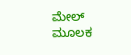ಮೇಲ್ ಮೂಲಕ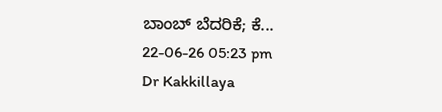ಬಾಂಬ್ ಬೆದರಿಕೆ; ಕೆ...
22-06-26 05:23 pm
Dr Kakkillaya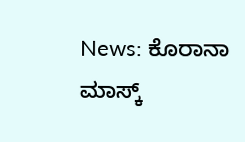News: ಕೊರಾನಾ ಮಾಸ್ಕ್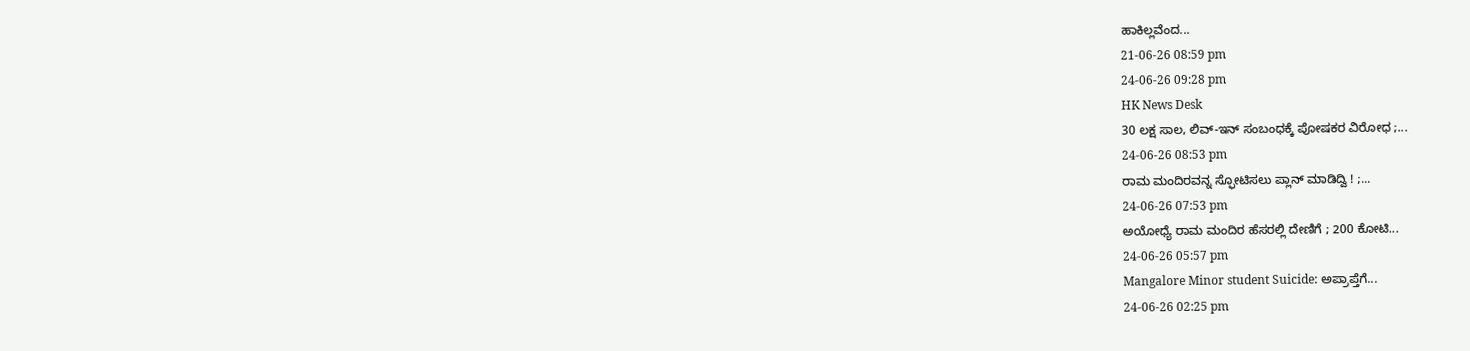ಹಾಕಿಲ್ಲವೆಂದ...
21-06-26 08:59 pm
24-06-26 09:28 pm
HK News Desk
30 ಲಕ್ಷ ಸಾಲ, ಲಿವ್-ಇನ್ ಸಂಬಂಧಕ್ಕೆ ಪೋಷಕರ ವಿರೋಧ ;...
24-06-26 08:53 pm
ರಾಮ ಮಂದಿರವನ್ನ ಸ್ಫೋಟಿಸಲು ಪ್ಲಾನ್ ಮಾಡಿದ್ವಿ ! ;...
24-06-26 07:53 pm
ಅಯೋಧ್ಯೆ ರಾಮ ಮಂದಿರ ಹೆಸರಲ್ಲಿ ದೇಣಿಗೆ ; 200 ಕೋಟಿ...
24-06-26 05:57 pm
Mangalore Minor student Suicide: ಅಪ್ರಾಪ್ತೆಗೆ...
24-06-26 02:25 pm